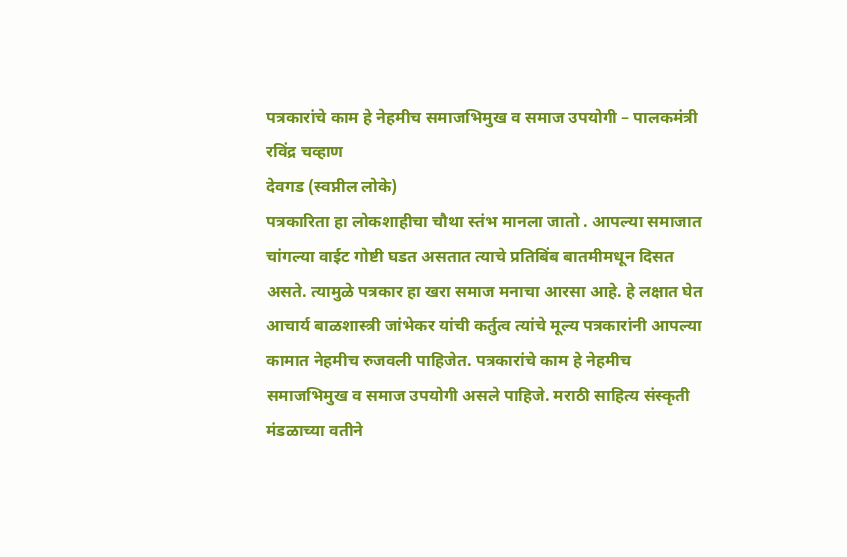पत्रकारांचे काम हे नेहमीच समाजभिमुख व समाज उपयोगी – पालकमंत्री रविंद्र चव्हाण
देवगड (स्वप्नील लोके)
पत्रकारिता हा लोकशाहीचा चौथा स्तंभ मानला जातो . आपल्या समाजात चांगल्या वाईट गोष्टी घडत असतात त्याचे प्रतिबिंब बातमीमधून दिसत असते. त्यामुळे पत्रकार हा खरा समाज मनाचा आरसा आहे. हे लक्षात घेत आचार्य बाळशास्त्री जांभेकर यांची कर्तुत्व त्यांचे मूल्य पत्रकारांनी आपल्या कामात नेहमीच रुजवली पाहिजेत. पत्रकारांचे काम हे नेहमीच समाजभिमुख व समाज उपयोगी असले पाहिजे. मराठी साहित्य संस्कृती मंडळाच्या वतीने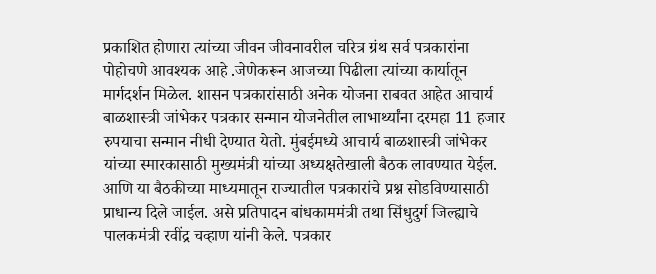प्रकाशित होणारा त्यांच्या जीवन जीवनावरील चरित्र ग्रंथ सर्व पत्रकारांना पोहोचणे आवश्यक आहे .जेणेकरून आजच्या पिढीला त्यांच्या कार्यातून मार्गदर्शन मिळेल. शासन पत्रकारांसाठी अनेक योजना राबवत आहेत आचार्य बाळशास्त्री जांभेकर पत्रकार सन्मान योजनेतील लाभार्थ्यांना दरमहा 11 हजार रुपयाचा सन्मान नीधी देण्यात येतो. मुंबईमध्ये आचार्य बाळशास्त्री जांभेकर यांच्या स्मारकासाठी मुख्यमंत्री यांच्या अध्यक्षतेखाली बैठक लावण्यात येईल. आणि या बैठकीच्या माध्यमातून राज्यातील पत्रकारांचे प्रश्न सोडविण्यासाठी प्राधान्य दिले जाईल. असे प्रतिपादन बांधकाममंत्री तथा सिंधुदुर्ग जिल्ह्याचे पालकमंत्री रवींद्र चव्हाण यांनी केले. पत्रकार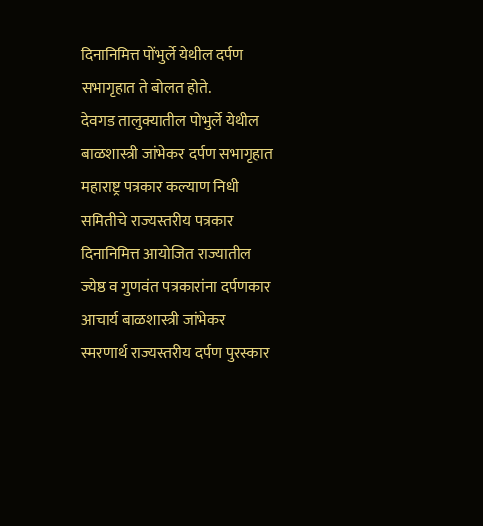दिनानिमित्त पोंभुर्ले येथील दर्पण सभागृहात ते बोलत होते.
देवगड तालुक्यातील पोभुर्ले येथील बाळशास्त्री जांभेकर दर्पण सभागृहात महाराष्ट्र पत्रकार कल्याण निधी समितीचे राज्यस्तरीय पत्रकार दिनानिमित्त आयोजित राज्यातील ज्येष्ठ व गुणवंत पत्रकारांना दर्पणकार आचार्य बाळशास्त्री जांभेकर स्मरणार्थ राज्यस्तरीय दर्पण पुरस्कार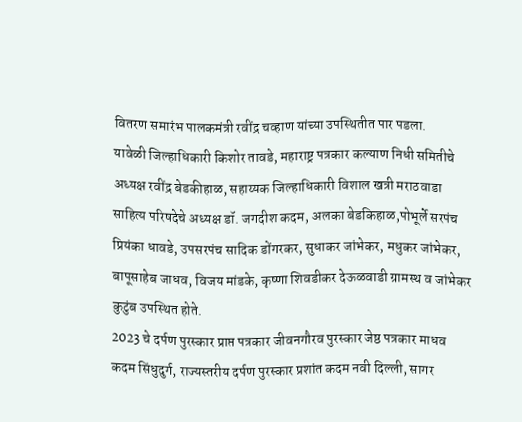वितरण समारंभ पालकमंत्री रवींद्र चव्हाण यांच्या उपस्थितीत पार पडला.
यावेळी जिल्हाधिकारी किशोर तावडे, महाराष्ट्र पत्रकार कल्याण निधी समितीचे अध्यक्ष रवींद्र बेडकीहाळ, सहाय्यक जिल्हाधिकारी विशाल खत्री मराठवाडा साहित्य परिषदेचे अध्यक्ष डॉ. जगदीश कदम, अलका बेडकिहाळ,पोभूर्ले सरपंच प्रियंका धावडे, उपसरपंच सादिक डोंगरकर, सुधाकर जांभेकर, मधुकर जांभेकर, बापूसाहेब जाधव, विजय मांडके, कृष्णा शिवडीकर देऊळवाडी ग्रामस्थ व जांभेकर कुटुंब उपस्थित होते.
2023 चे दर्पण पुरस्कार प्राप्त पत्रकार जीवनगौरव पुरस्कार जेष्ठ पत्रकार माधव कदम सिंधुदुर्ग, राज्यस्तरीय दर्पण पुरस्कार प्रशांत कदम नवी दिल्ली, सागर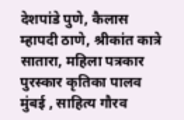देशपांडे पुणे, कैलास म्हापदी ठाणे, श्रीकांत कात्रे सातारा, महिला पत्रकार पुरस्कार कृतिका पालव मुंबई , साहित्य गौरव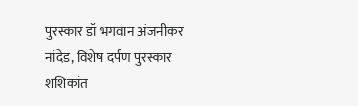पुरस्कार डॉ भगवान अंजनीकर नांदेड, विशेष दर्पण पुरस्कार शशिकांत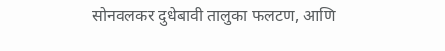सोनवलकर दुधेबावी तालुका फलटण, आणि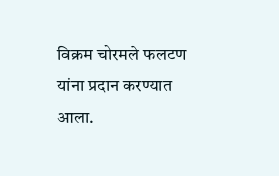विक्रम चोरमले फलटण यांना प्रदान करण्यात आला.